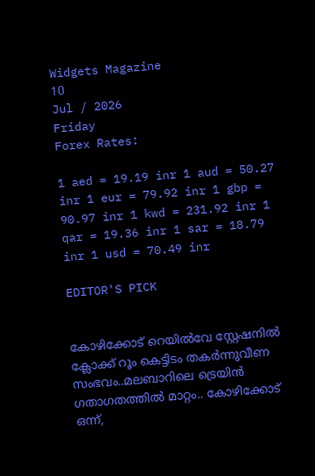Widgets Magazine
10
Jul / 2026
Friday
Forex Rates:

1 aed = 19.19 inr 1 aud = 50.27 inr 1 eur = 79.92 inr 1 gbp = 90.97 inr 1 kwd = 231.92 inr 1 qar = 19.36 inr 1 sar = 18.79 inr 1 usd = 70.49 inr

EDITOR'S PICK


കോഴിക്കോട് റെയിൽവേ സ്റ്റേഷനിൽ ക്ലോക്ക് റൂം കെട്ടിടം തകർന്നുവീണ സംഭവം..മലബാറിലെ ട്രെയിൻ ഗതാഗതത്തിൽ മാറ്റം.. കോഴിക്കോട് ഒന്ന്,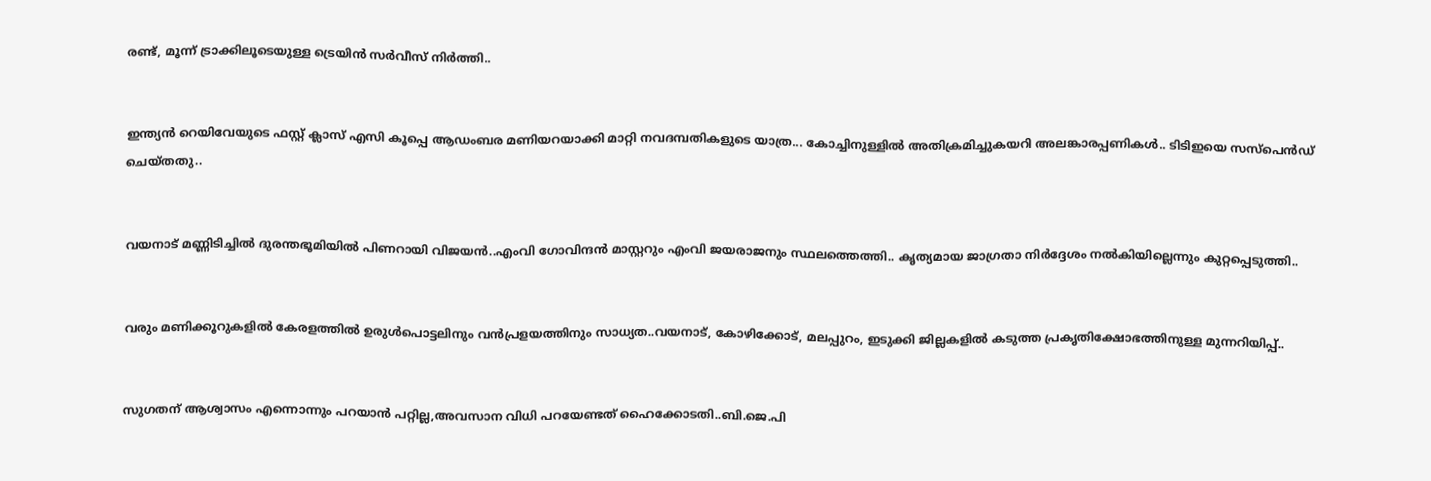രണ്ട്, മൂന്ന് ട്രാക്കിലൂടെയുള്ള ട്രെയിൻ സർവീസ് നിർത്തി..


ഇന്ത്യന്‍ റെയിവേയുടെ ഫസ്റ്റ് ക്ലാസ് എസി കൂപ്പെ ആഡംബര മണിയറയാക്കി മാറ്റി നവദമ്പതികളുടെ യാത്ര... കോച്ചിനുള്ളില്‍ അതിക്രമിച്ചുകയറി അലങ്കാരപ്പണികള്‍.. ടിടിഇയെ സസ്പെന്‍ഡ് ചെയ്തതു..


വയനാട് മണ്ണിടിച്ചിൽ ദുരന്തഭൂമിയിൽ പിണറായി വിജയൻ..എംവി ഗോവിന്ദൻ മാസ്റ്ററും എംവി ജയരാജനും സ്ഥലത്തെത്തി.. കൃത്യമായ ജാഗ്രതാ നിർദ്ദേശം നൽകിയില്ലെന്നും കുറ്റപ്പെടുത്തി..


വരും മണിക്കൂറുകളില്‍ കേരളത്തില്‍ ഉരുള്‍പൊട്ടലിനും വന്‍പ്രളയത്തിനും സാധ്യത..വയനാട്, കോഴിക്കോട്, മലപ്പുറം, ഇടുക്കി ജില്ലകളില്‍ കടുത്ത പ്രകൃതിക്ഷോഭത്തിനുള്ള മുന്നറിയിപ്പ്..


സുഗതന് ആശ്വാസം എന്നൊന്നും പറയാൻ പറ്റില്ല,അവസാന വിധി പറയേണ്ടത് ഹൈക്കോടതി..ബി.ജെ.പി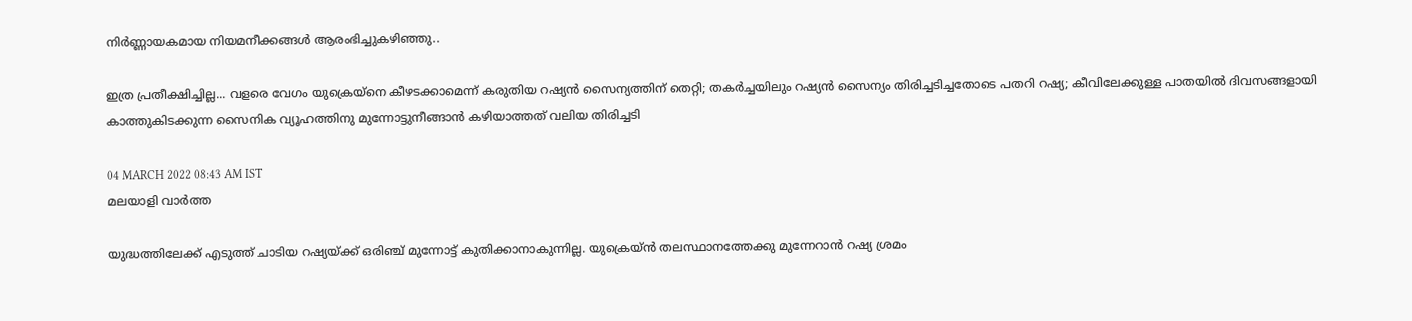നിര്‍ണ്ണായകമായ നിയമനീക്കങ്ങള്‍ ആരംഭിച്ചുകഴിഞ്ഞു..

ഇത്ര പ്രതീക്ഷിച്ചില്ല... വളരെ വേഗം യുക്രെയ്‌നെ കീഴടക്കാമെന്ന് കരുതിയ റഷ്യന്‍ സൈന്യത്തിന് തെറ്റി; തകര്‍ച്ചയിലും റഷ്യന്‍ സൈന്യം തിരിച്ചടിച്ചതോടെ പതറി റഷ്യ; കീവിലേക്കുള്ള പാതയില്‍ ദിവസങ്ങളായി കാത്തുകിടക്കുന്ന സൈനിക വ്യൂഹത്തിനു മുന്നോട്ടുനീങ്ങാന്‍ കഴിയാത്തത് വലിയ തിരിച്ചടി

04 MARCH 2022 08:43 AM IST
മലയാളി വാര്‍ത്ത

യുദ്ധത്തിലേക്ക് എടുത്ത് ചാടിയ റഷ്യയ്ക്ക് ഒരിഞ്ച് മുന്നോട്ട് കുതിക്കാനാകുന്നില്ല. യുക്രെയ്ന്‍ തലസ്ഥാനത്തേക്കു മുന്നേറാന്‍ റഷ്യ ശ്രമം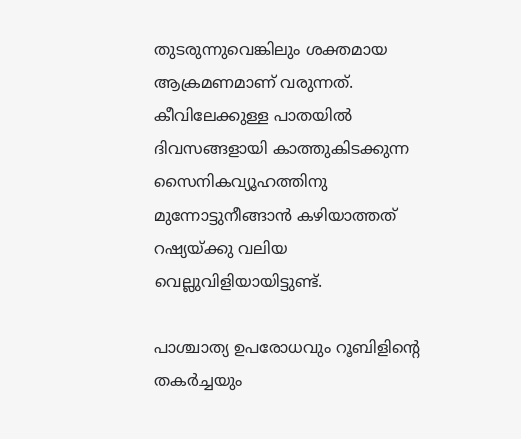തുടരുന്നുവെങ്കിലും ശക്തമായ ആക്രമണമാണ് വരുന്നത്. കീവിലേക്കുള്ള പാതയില്‍ ദിവസങ്ങളായി കാത്തുകിടക്കുന്ന സൈനികവ്യൂഹത്തിനു മുന്നോട്ടുനീങ്ങാന്‍ കഴിയാത്തത് റഷ്യയ്ക്കു വലിയ വെല്ലുവിളിയായിട്ടുണ്ട്.

പാശ്ചാത്യ ഉപരോധവും റൂബിളിന്റെ തകര്‍ച്ചയും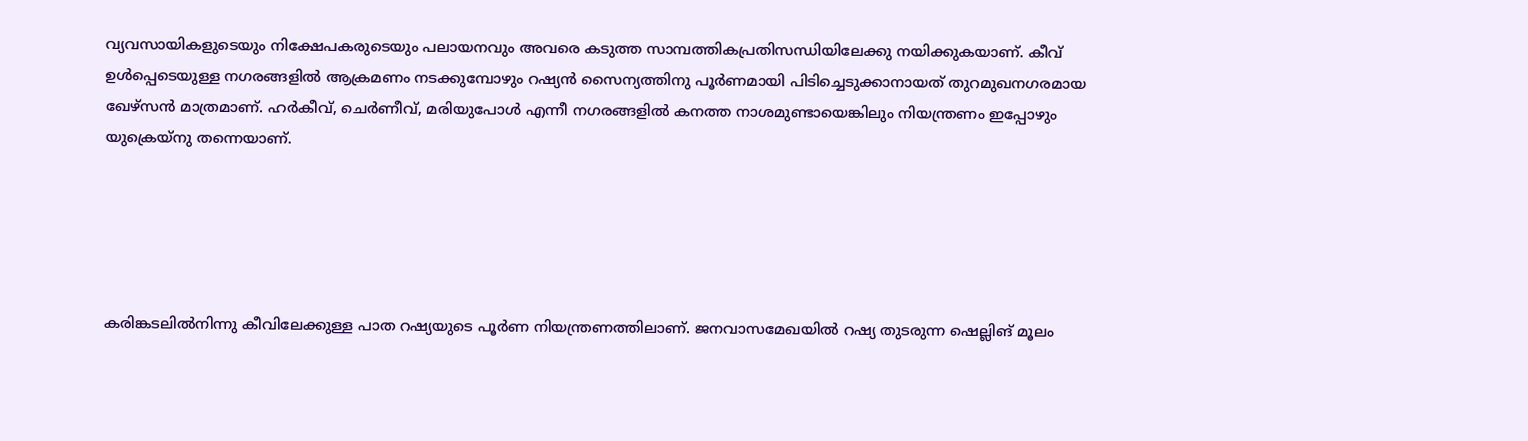വ്യവസായികളുടെയും നിക്ഷേപകരുടെയും പലായനവും അവരെ കടുത്ത സാമ്പത്തികപ്രതിസന്ധിയിലേക്കു നയിക്കുകയാണ്. കീവ് ഉള്‍പ്പെടെയുള്ള നഗരങ്ങളില്‍ ആക്രമണം നടക്കുമ്പോഴും റഷ്യന്‍ സൈന്യത്തിനു പൂര്‍ണമായി പിടിച്ചെടുക്കാനായത് തുറമുഖനഗരമായ ഖേഴ്‌സന്‍ മാത്രമാണ്. ഹര്‍കീവ്, ചെര്‍ണീവ്, മരിയുപോള്‍ എന്നീ നഗരങ്ങളില്‍ കനത്ത നാശമുണ്ടായെങ്കിലും നിയന്ത്രണം ഇപ്പോഴും യുക്രെയ്‌നു തന്നെയാണ്.





കരിങ്കടലില്‍നിന്നു കീവിലേക്കുള്ള പാത റഷ്യയുടെ പൂര്‍ണ നിയന്ത്രണത്തിലാണ്. ജനവാസമേഖയില്‍ റഷ്യ തുടരുന്ന ഷെല്ലിങ് മൂലം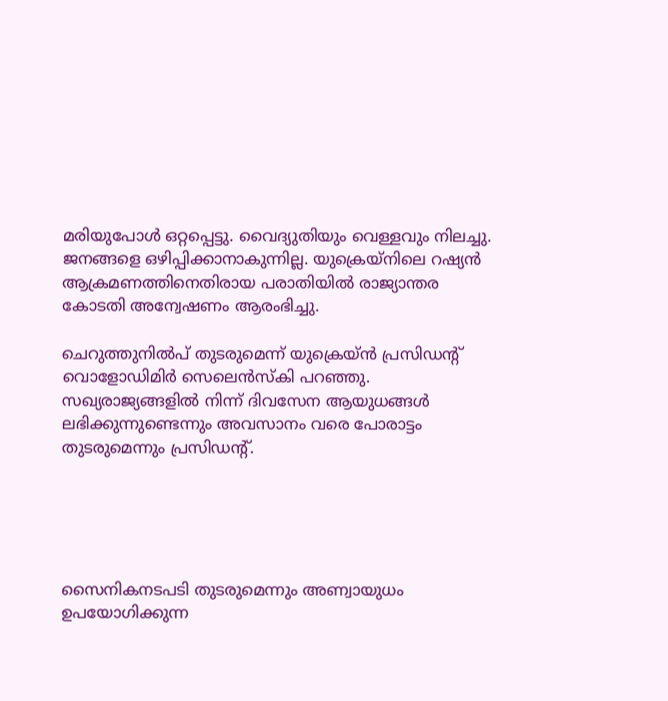മരിയുപോള്‍ ഒറ്റപ്പെട്ടു. വൈദ്യുതിയും വെള്ളവും നിലച്ചു. ജനങ്ങളെ ഒഴിപ്പിക്കാനാകുന്നില്ല. യുക്രെയ്‌നിലെ റഷ്യന്‍ ആക്രമണത്തിനെതിരായ പരാതിയില്‍ രാജ്യാന്തര കോടതി അന്വേഷണം ആരംഭിച്ചു.

ചെറുത്തുനില്‍പ് തുടരുമെന്ന് യുക്രെയ്ന്‍ പ്രസിഡന്റ് വൊളോഡിമിര്‍ സെലെന്‍സ്‌കി പറഞ്ഞു. സഖ്യരാജ്യങ്ങളില്‍ നിന്ന് ദിവസേന ആയുധങ്ങള്‍ ലഭിക്കുന്നുണ്ടെന്നും അവസാനം വരെ പോരാട്ടം തുടരുമെന്നും പ്രസിഡന്റ്.





സൈനികനടപടി തുടരുമെന്നും അണ്വായുധം ഉപയോഗിക്കുന്ന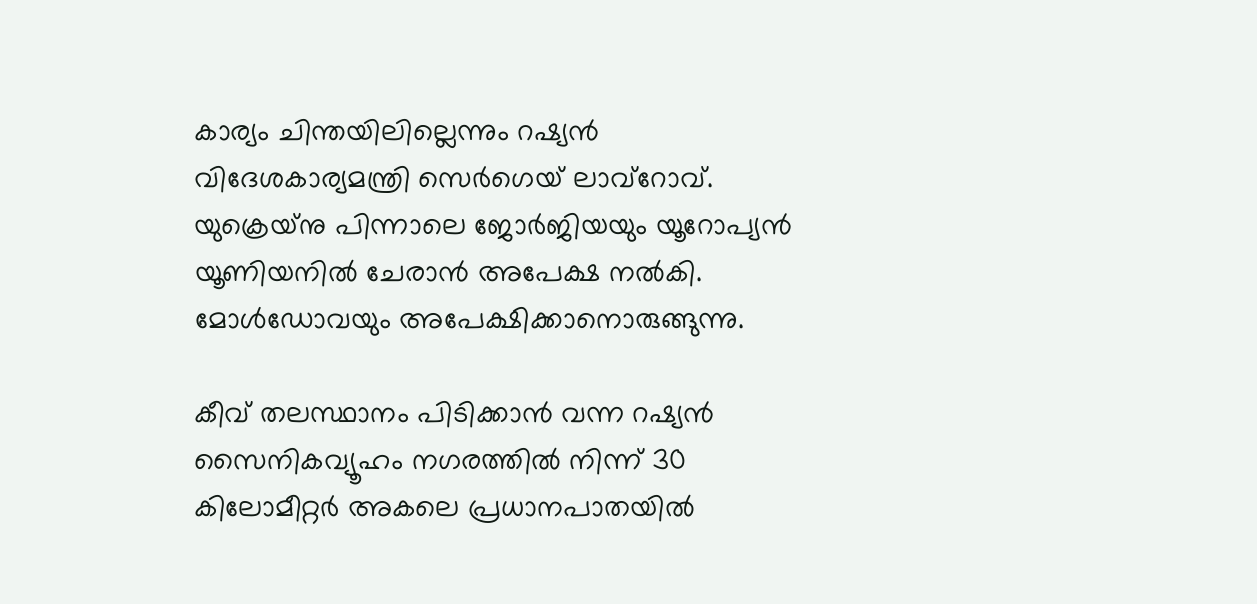കാര്യം ചിന്തയിലില്ലെന്നും റഷ്യന്‍ വിദേശകാര്യമന്ത്രി സെര്‍ഗെയ് ലാവ്‌റോവ്. യുക്രെയ്‌നു പിന്നാലെ ജോര്‍ജിയയും യൂറോപ്യന്‍ യൂണിയനില്‍ ചേരാന്‍ അപേക്ഷ നല്‍കി. മോള്‍ഡോവയും അപേക്ഷിക്കാനൊരുങ്ങുന്നു.

കീവ് തലസ്ഥാനം പിടിക്കാന്‍ വന്ന റഷ്യന്‍ സൈനികവ്യൂഹം നഗരത്തില്‍ നിന്ന് 30 കിലോമീറ്റര്‍ അകലെ പ്രധാനപാതയില്‍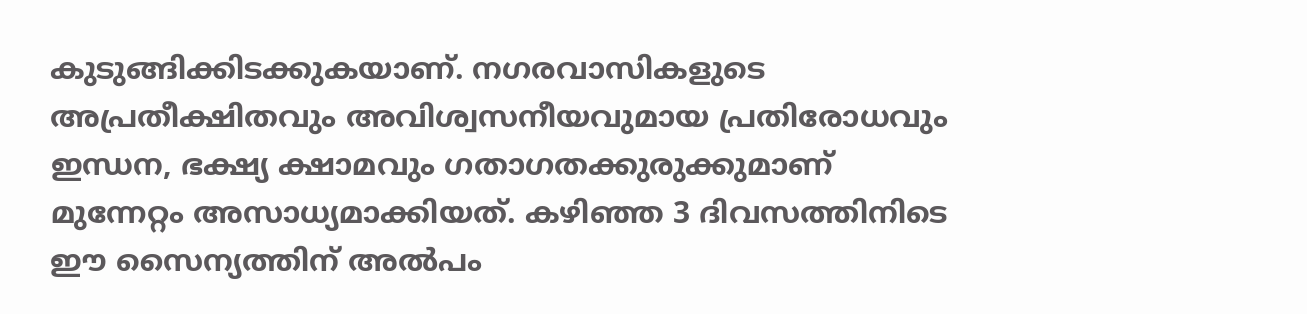കുടുങ്ങിക്കിടക്കുകയാണ്. നഗരവാസികളുടെ അപ്രതീക്ഷിതവും അവിശ്വസനീയവുമായ പ്രതിരോധവും ഇന്ധന, ഭക്ഷ്യ ക്ഷാമവും ഗതാഗതക്കുരുക്കുമാണ് മുന്നേറ്റം അസാധ്യമാക്കിയത്. കഴിഞ്ഞ 3 ദിവസത്തിനിടെ ഈ സൈന്യത്തിന് അല്‍പം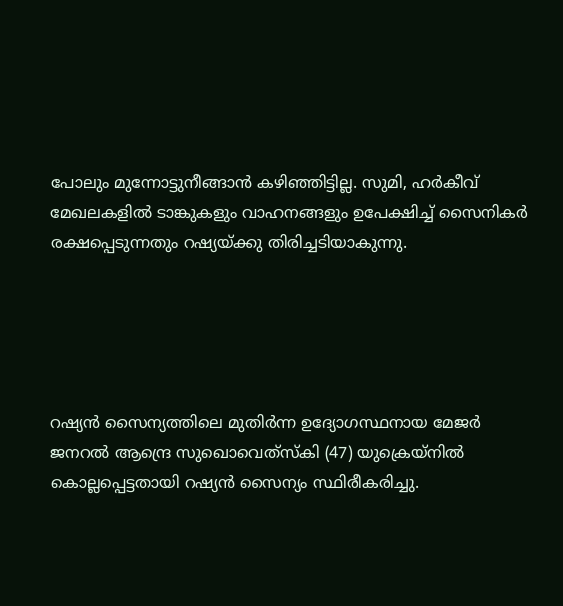പോലും മുന്നോട്ടുനീങ്ങാന്‍ കഴിഞ്ഞിട്ടില്ല. സുമി, ഹര്‍കീവ് മേഖലകളില്‍ ടാങ്കുകളും വാഹനങ്ങളും ഉപേക്ഷിച്ച് സൈനികര്‍ രക്ഷപ്പെടുന്നതും റഷ്യയ്ക്കു തിരിച്ചടിയാകുന്നു.





റഷ്യന്‍ സൈന്യത്തിലെ മുതിര്‍ന്ന ഉദ്യോഗസ്ഥനായ മേജര്‍ ജനറല്‍ ആന്ദ്രെ സുഖൊവെത്‌സ്‌കി (47) യുക്രെയ്‌നില്‍ കൊല്ലപ്പെട്ടതായി റഷ്യന്‍ സൈന്യം സ്ഥിരീകരിച്ചു.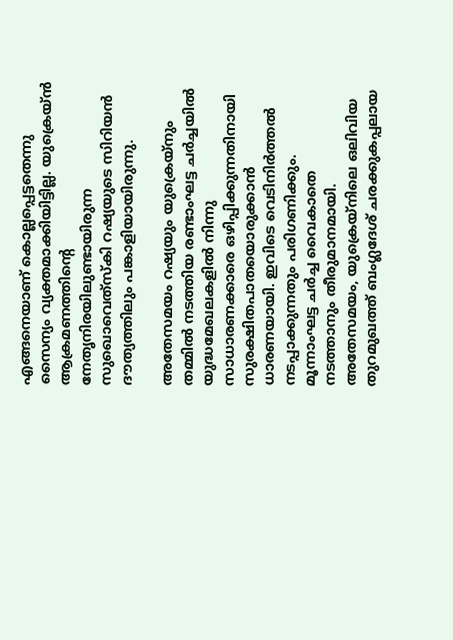എങ്ങനെയാണ് കൊല്ലപ്പെട്ടതെന്നു സൈന്യം വ്യക്തമാക്കിയിട്ടില്ല. യുക്രെയ്ന്‍ ആക്രമണത്തിന്റെ നേതൃനിരയിലുണ്ടായിരുന്ന സുഖൊവെത്‌സ്‌കി റഷ്യയുടെ സിറിയന്‍ ദൗത്യത്തിലും പങ്കാളിയായിരുന്നു.

അതേസമയം റഷ്യയും യുക്രെയ്‌നും തമ്മില്‍ നടത്തിയ രണ്ടാംഘട്ട ചര്‍ച്ചയില്‍ യുദ്ധമേഖലകളില്‍ നിന്നു സാധാരണക്കാരെ ഒഴിപ്പിക്കുന്നതിനായി സുരക്ഷിതപാതയൊരുക്കാന്‍ ധാരണയായി. ഇവിടെ വെടിനിര്‍ത്തല്‍ നടപ്പാക്കുന്നതും പരിഗണിക്കും. മൂന്നാംഘട്ട ചര്‍ച്ച വൈകാതെ നടത്താനും തീരുമാനമായി. അതേസമയം, യുക്രെയ്‌നിലെ ഒലിവിയ തുറമുഖത്ത് ബംഗ്ലദേശ് ചരക്കുകപ്പലായ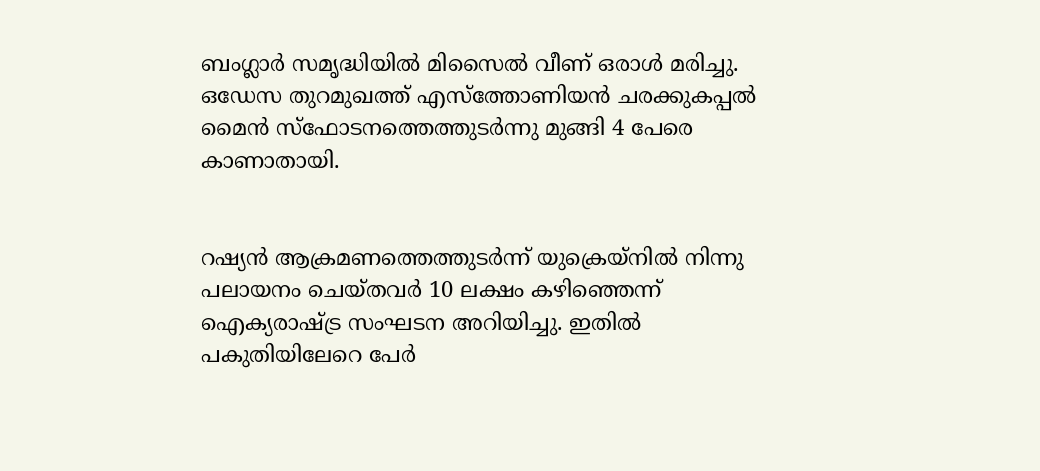ബംഗ്ലാര്‍ സമൃദ്ധിയില്‍ മിസൈല്‍ വീണ് ഒരാള്‍ മരിച്ചു. ഒഡേസ തുറമുഖത്ത് എസ്‌ത്തോണിയന്‍ ചരക്കുകപ്പല്‍ മൈന്‍ സ്‌ഫോടനത്തെത്തുടര്‍ന്നു മുങ്ങി 4 പേരെ കാണാതായി.


റഷ്യന്‍ ആക്രമണത്തെത്തുടര്‍ന്ന് യുക്രെയ്‌നില്‍ നിന്നു പലായനം ചെയ്തവര്‍ 10 ലക്ഷം കഴിഞ്ഞെന്ന് ഐക്യരാഷ്ട്ര സംഘടന അറിയിച്ചു. ഇതില്‍ പകുതിയിലേറെ പേര്‍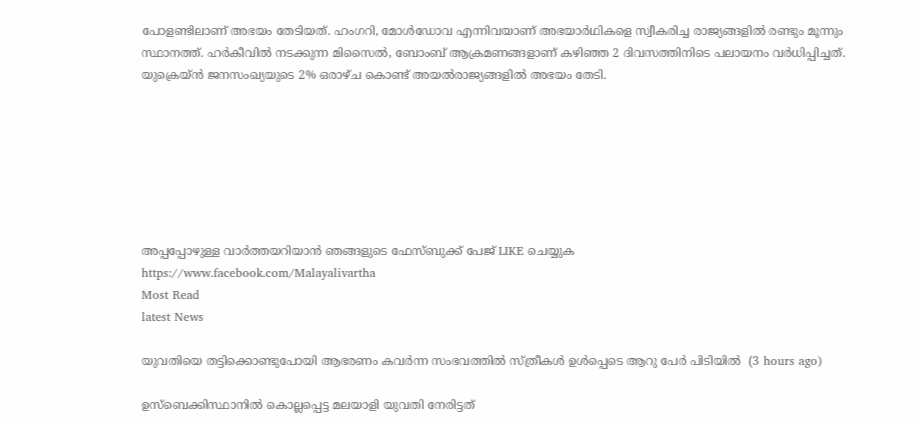പോളണ്ടിലാണ് അഭയം തേടിയത്. ഹംഗറി, മോള്‍ഡോവ എന്നിവയാണ് അഭയാര്‍ഥികളെ സ്വീകരിച്ച രാജ്യങ്ങളില്‍ രണ്ടും മൂന്നും സ്ഥാനത്ത്. ഹര്‍കീവില്‍ നടക്കുന്ന മിസൈല്‍, ബോംബ് ആക്രമണങ്ങളാണ് കഴിഞ്ഞ 2 ദിവസത്തിനിടെ പലായനം വര്‍ധിപ്പിച്ചത്. യുക്രെയ്ന്‍ ജനസംഖ്യയുടെ 2% ഒരാഴ്ച കൊണ്ട് അയല്‍രാജ്യങ്ങളില്‍ അഭയം തേടി.







അപ്പപ്പോഴുള്ള വാര്‍ത്തയറിയാന്‍ ഞങ്ങളുടെ ഫേസ്‌ബുക്ക്‌ പേജ് LIKE ചെയ്യുക
https://www.facebook.com/Malayalivartha
Most Read
latest News

യുവതിയെ തട്ടിക്കൊണ്ടുപോയി ആഭരണം കവര്‍ന്ന സംഭവത്തില്‍ സ്ത്രീകള്‍ ഉള്‍പ്പെടെ ആറു പേര്‍ പിടിയില്‍  (3 hours ago)

ഉസ്‌ബെക്കിസ്ഥാനില്‍ കൊല്ലപ്പെട്ട മലയാളി യുവതി നേരിട്ടത്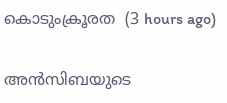കൊടുംക്രൂരത  (3 hours ago)

അന്‍സിബയുടെ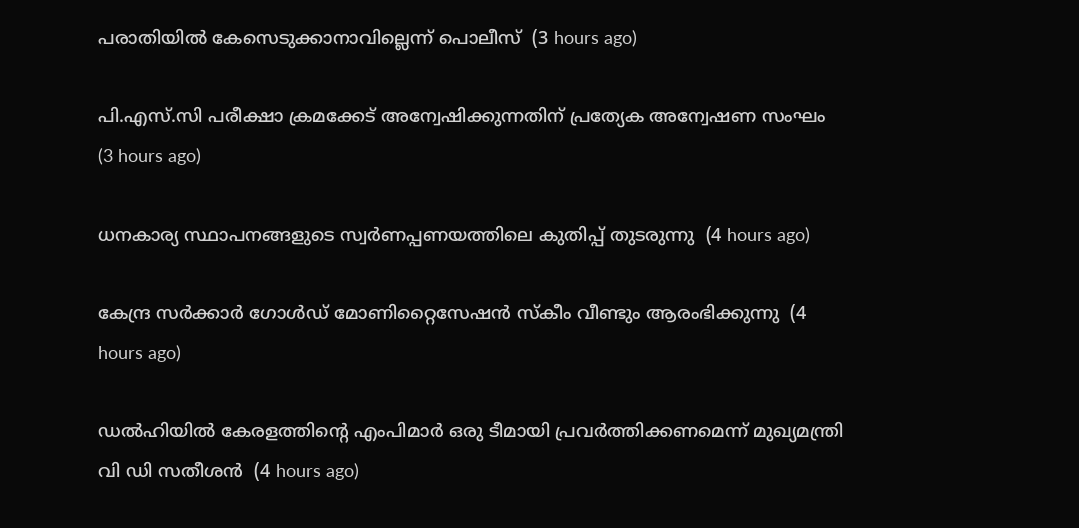പരാതിയില്‍ കേസെടുക്കാനാവില്ലെന്ന് പൊലീസ്  (3 hours ago)

പി.എസ്.സി പരീക്ഷാ ക്രമക്കേട് അന്വേഷിക്കുന്നതിന് പ്രത്യേക അന്വേഷണ സംഘം  (3 hours ago)

ധനകാര്യ സ്ഥാപനങ്ങളുടെ സ്വര്‍ണപ്പണയത്തിലെ കുതിപ്പ് തുടരുന്നു  (4 hours ago)

കേന്ദ്ര സര്‍ക്കാര്‍ ഗോള്‍ഡ് മോണിറ്റൈസേഷന്‍ സ്‌കീം വീണ്ടും ആരംഭിക്കുന്നു  (4 hours ago)

ഡല്‍ഹിയില്‍ കേരളത്തിന്റെ എംപിമാര്‍ ഒരു ടീമായി പ്രവര്‍ത്തിക്കണമെന്ന് മുഖ്യമന്ത്രി വി ഡി സതീശന്‍  (4 hours ago)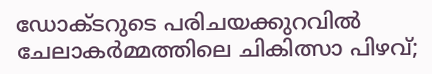ഡോക്ടറുടെ പരിചയക്കുറവില്‍ ചേലാകര്‍മ്മത്തിലെ ചികിത്സാ പിഴവ്;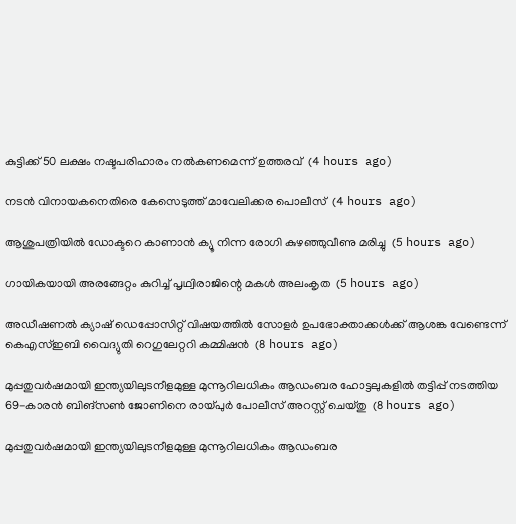കുട്ടിക്ക് 50 ലക്ഷം നഷ്ടപരിഹാരം നല്‍കണമെന്ന് ഉത്തരവ്  (4 hours ago)

നടന്‍ വിനായകനെതിരെ കേസെടുത്ത് മാവേലിക്കര പൊലീസ്  (4 hours ago)

ആശുപത്രിയില്‍ ഡോക്ടറെ കാണാന്‍ ക്യൂ നിന്ന രോഗി കുഴഞ്ഞുവീണു മരിച്ചു  (5 hours ago)

ഗായികയായി അരങ്ങേറ്റം കുറിച്ച് പൃഥ്വിരാജിന്റെ മകള്‍ അലംകൃത  (5 hours ago)

അഡീഷണല്‍ ക്യാഷ് ഡെപ്പോസിറ്റ് വിഷയത്തില്‍ സോളര്‍ ഉപഭോക്താക്കള്‍ക്ക് ആശങ്ക വേണ്ടെന്ന് കെഎസ്ഇബി വൈദ്യുതി റെഗുലേറ്ററി കമ്മിഷന്‍  (8 hours ago)

മുപ്പതുവർഷമായി ഇന്ത്യയിലുടനീളമുള്ള മുന്നൂറിലധികം ആഡംബര ഹോട്ടലുകളിൽ തട്ടിപ്പ് നടത്തിയ 69-കാരൻ ബിങ്സൺ ജോണിനെ രായ്പുർ പോലീസ് അറസ്റ്റ് ചെയ്തു  (8 hours ago)

മുപ്പതുവർഷമായി ഇന്ത്യയിലുടനീളമുള്ള മുന്നൂറിലധികം ആഡംബര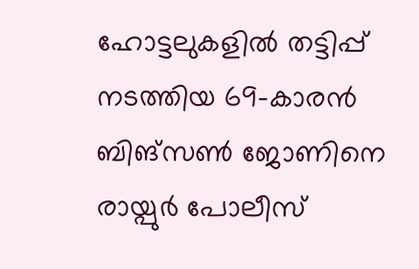ഹോട്ടലുകളിൽ തട്ടിപ്പ് നടത്തിയ 69-കാരൻ ബിങ്സൺ ജോണിനെ രായ്പുർ പോലീസ്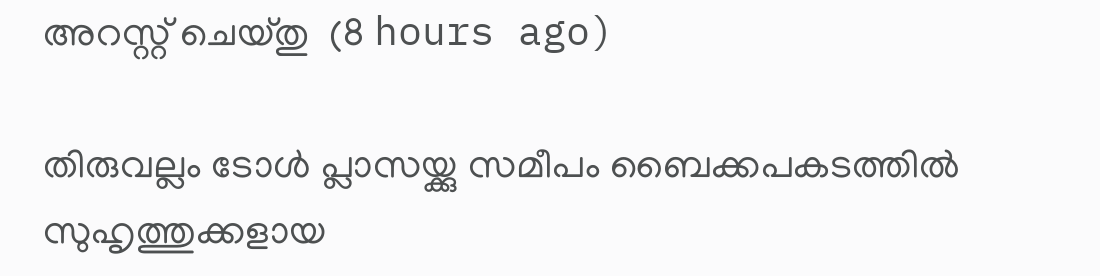അറസ്റ്റ് ചെയ്തു  (8 hours ago)

തിരുവല്ലം ടോള്‍ പ്ലാസയ്ക്കു സമീപം ബൈക്കപകടത്തില്‍ സുഹൃത്തുക്കളായ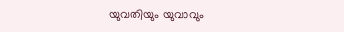യുവതിയും യുവാവും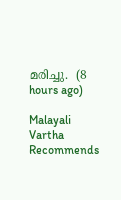മരിച്ചു.  (8 hours ago)

Malayali Vartha Recommends